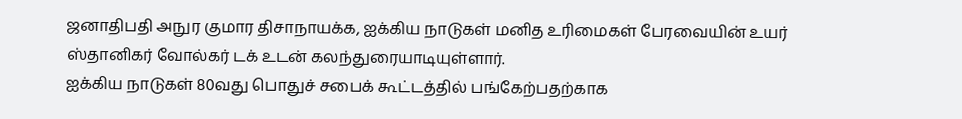ஜனாதிபதி அநுர குமார திசாநாயக்க, ஐக்கிய நாடுகள் மனித உரிமைகள் பேரவையின் உயர் ஸ்தானிகர் வோல்கர் டக் உடன் கலந்துரையாடியுள்ளார்.
ஐக்கிய நாடுகள் 80வது பொதுச் சபைக் கூட்டத்தில் பங்கேற்பதற்காக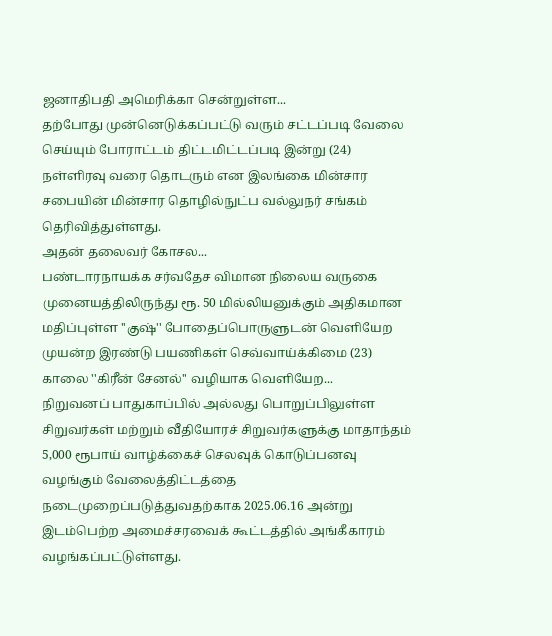ஜனாதிபதி அமெரிக்கா சென்றுள்ள...
தற்போது முன்னெடுக்கப்பட்டு வரும் சட்டப்படி வேலை செய்யும் போராட்டம் திட்டமிட்டப்படி இன்று (24) நள்ளிரவு வரை தொடரும் என இலங்கை மின்சார சபையின் மின்சார தொழில்நுட்ப வல்லுநர் சங்கம் தெரிவித்துள்ளது.
அதன் தலைவர் கோசல...
பண்டாரநாயக்க சர்வதேச விமான நிலைய வருகை முனையத்திலிருந்து ரூ. 50 மில்லியனுக்கும் அதிகமான மதிப்புள்ள ''குஷ்'' போதைப்பொருளுடன் வெளியேற முயன்ற இரண்டு பயணிகள் செவ்வாய்க்கிமை (23) காலை ''கிரீன் சேனல்'' வழியாக வெளியேற...
நிறுவனப் பாதுகாப்பில் அல்லது பொறுப்பிலுள்ள சிறுவர்கள் மற்றும் வீதியோரச் சிறுவர்களுக்கு மாதாந்தம் 5,000 ரூபாய் வாழ்க்கைச் செலவுக் கொடுப்பனவு வழங்கும் வேலைத்திட்டத்தை நடைமுறைப்படுத்துவதற்காக 2025.06.16 அன்று இடம்பெற்ற அமைச்சரவைக் கூட்டத்தில் அங்கீகாரம் வழங்கப்பட்டுள்ளது.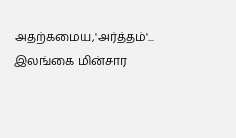அதற்கமைய,'அர்த்தம்'...
இலங்கை மின்சார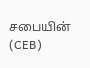சபையின் (CEB)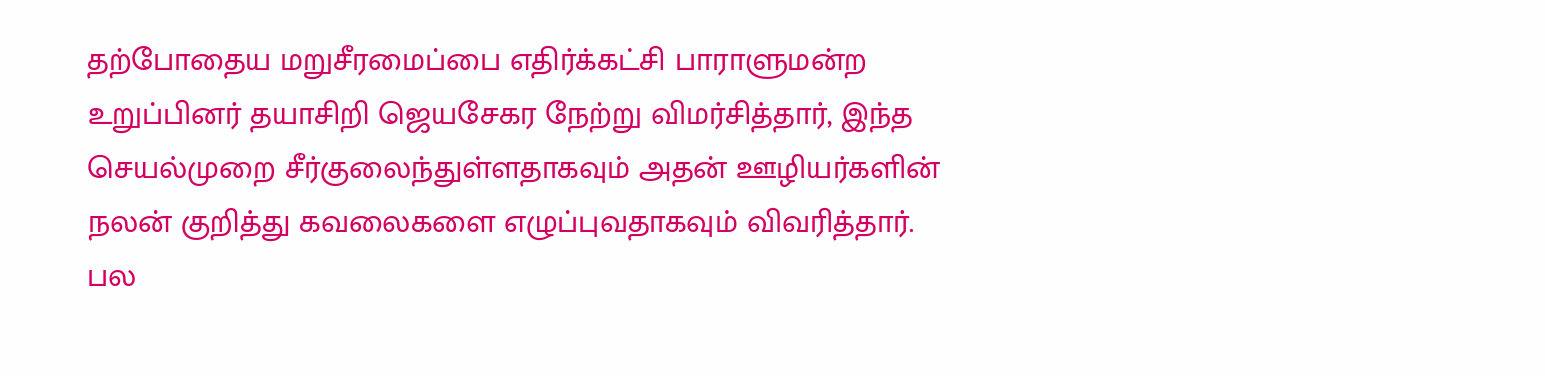தற்போதைய மறுசீரமைப்பை எதிர்க்கட்சி பாராளுமன்ற உறுப்பினர் தயாசிறி ஜெயசேகர நேற்று விமர்சித்தார், இந்த செயல்முறை சீர்குலைந்துள்ளதாகவும் அதன் ஊழியர்களின் நலன் குறித்து கவலைகளை எழுப்புவதாகவும் விவரித்தார்.
பல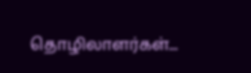தொழிலாளர்கள்...